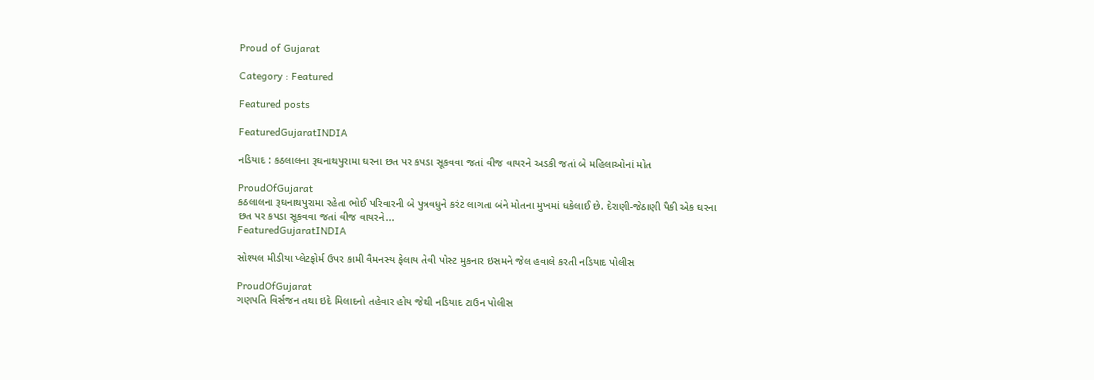Proud of Gujarat

Category : Featured

Featured posts

FeaturedGujaratINDIA

નડિયાદ : કઠલાલના રૂઘનાથપુરામા ઘરના છત પર કપડા સૂકવવા જતાં વીજ વાયરને અડકી જતાં બે મહિલાઓનાં મોત

ProudOfGujarat
કઠલાલના રૂઘનાથપુરામા રહેતા ભોઈ પરિવારની બે પુત્રવધુને કરંટ લાગતા બંને મોતના મુખમાં ધકેલાઈ છે. દેરાણી-જેઠાણી પૈકી એક ઘરના છત પર કપડા સૂકવવા જતાં વીજ વાયરને...
FeaturedGujaratINDIA

સોશ્યલ મીડીયા પ્લેટફોર્મ ઉપર કામી વૈમનસ્ય ફેલાય તેવી પોસ્ટ મુકનાર ઇસમને જેલ હવાલે કરતી નડિયાદ પોલીસ

ProudOfGujarat
ગણપતિ વિર્સજન તથા ઇદે મિલાદનો તહેવાર હોય જેથી નડિયાદ ટાઉન પોલીસ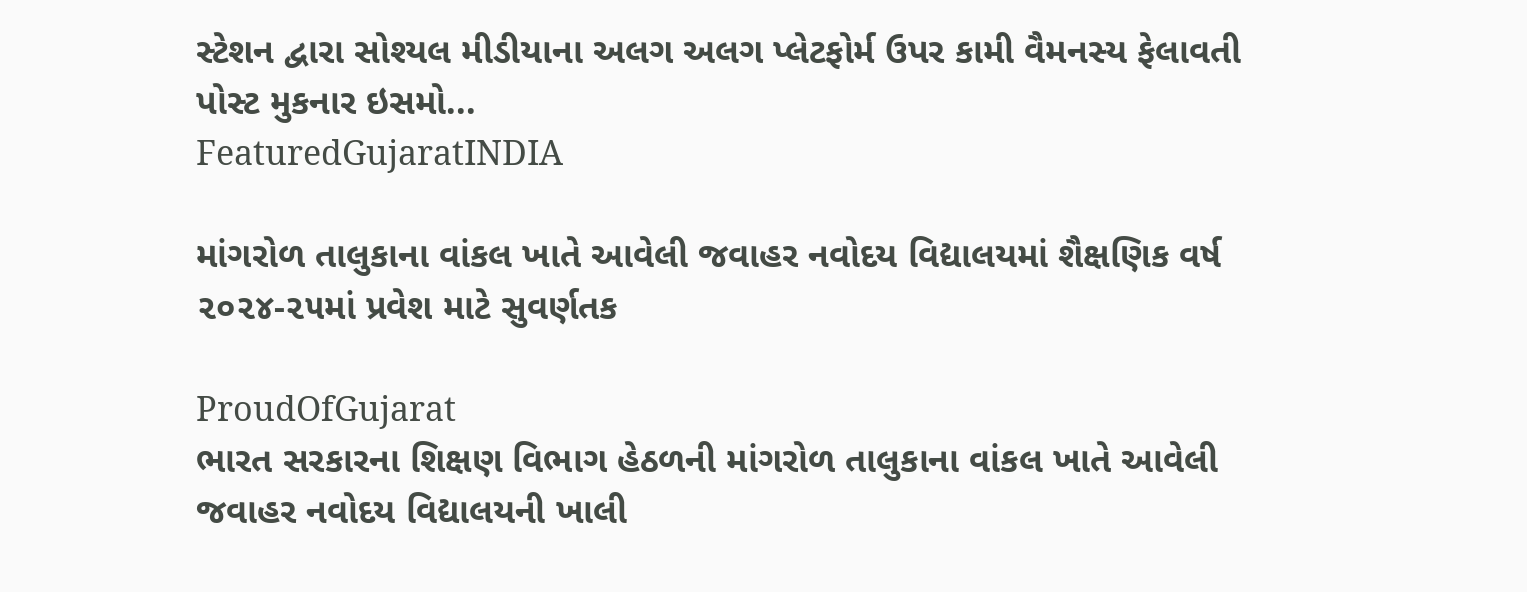સ્ટેશન દ્વારા સોશ્યલ મીડીયાના અલગ અલગ પ્લેટફોર્મ ઉપર કામી વૈમનસ્ય ફેલાવતી પોસ્ટ મુકનાર ઇસમો...
FeaturedGujaratINDIA

માંગરોળ તાલુકાના વાંકલ ખાતે આવેલી જવાહર નવોદય વિદ્યાલયમાં શૈક્ષણિક વર્ષ ૨૦૨૪-૨૫માં પ્રવેશ માટે સુવર્ણતક

ProudOfGujarat
ભારત સરકારના શિક્ષણ વિભાગ હેઠળની માંગરોળ તાલુકાના વાંકલ ખાતે આવેલી જવાહર નવોદય વિદ્યાલયની ખાલી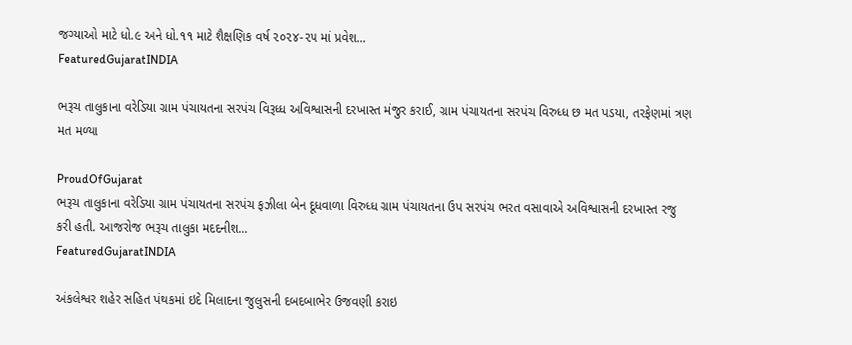જગ્યાઓ માટે ધો.૯ અને ધો.૧૧ માટે શૈક્ષણિક વર્ષ ૨૦૨૪-૨૫ માં પ્રવેશ...
FeaturedGujaratINDIA

ભરૂચ તાલુકાના વરેડિયા ગ્રામ પંચાયતના સરપંચ વિરૂધ્ધ અવિશ્વાસની દરખાસ્ત મંજુર કરાઈ, ગ્રામ પંચાયતના સરપંચ વિરુધ્ધ છ મત પડયા, તરફેણમાં ત્રણ મત મળ્યા

ProudOfGujarat
ભરૂચ તાલુકાના વરેડિયા ગ્રામ પંચાયતના સરપંચ ફઝીલા બેન દૂધવાળા વિરુધ્ધ ગ્રામ પંચાયતના ઉપ સરપંચ ભરત વસાવાએ અવિશ્વાસની દરખાસ્ત રજુ કરી હતી. આજરોજ ભરૂચ તાલુકા મદદનીશ...
FeaturedGujaratINDIA

અંકલેશ્વર શહેર સહિત પંથકમાં ઇદે મિલાદના જુલુસની દબદબાભેર ઉજવણી કરાઇ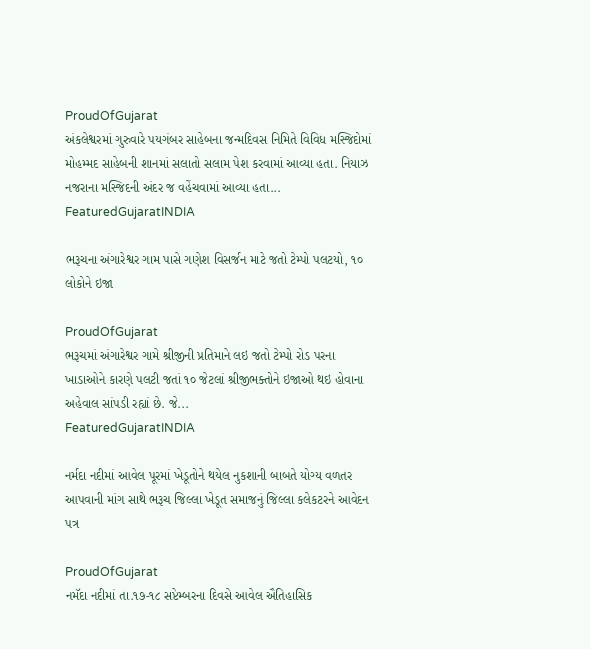ProudOfGujarat
અંકલેશ્વરમાં ગુરુવારે પયગંબર સાહેબના જન્મદિવસ નિમિતે વિવિધ મસ્જિદોમાં મોહમ્મદ સાહેબની શાનમાં સલાતો સલામ પેશ કરવામાં આવ્યા હતા. નિયાઝ નજરાના મસ્જિદની અંદર જ વહેંચવામાં આવ્યા હતા...
FeaturedGujaratINDIA

ભરૂચના અંગારેશ્વર ગામ પાસે ગણેશ વિસર્જન માટે જતો ટેમ્પો પલટયો, ૧૦ લોકોને ઇજા

ProudOfGujarat
ભરૂચમાં અંગારેશ્વર ગામે શ્રીજીની પ્રતિમાને લઇ જતો ટેમ્પો રોડ પરના ખાડાઓને કારણે પલટી જતાં ૧૦ જેટલાં શ્રીજીભક્તોને ઇજાઓ થઇ હોવાના અહેવાલ સાંપડી રહ્યાં છે. જે...
FeaturedGujaratINDIA

નર્મદા નદીમાં આવેલ પૂરમાં ખેડૂતોને થયેલ નુકશાની બાબતે યોગ્ય વળતર આપવાની માંગ સાથે ભરૂચ જિલ્લા ખેડૂત સમાજનું જિલ્લા કલેકટરને આવેદન પત્ર

ProudOfGujarat
નમૅદા નદીમાં તા.૧૭-૧૮ સપ્ટેમ્બરના દિવસે આવેલ ઐતિહાસિક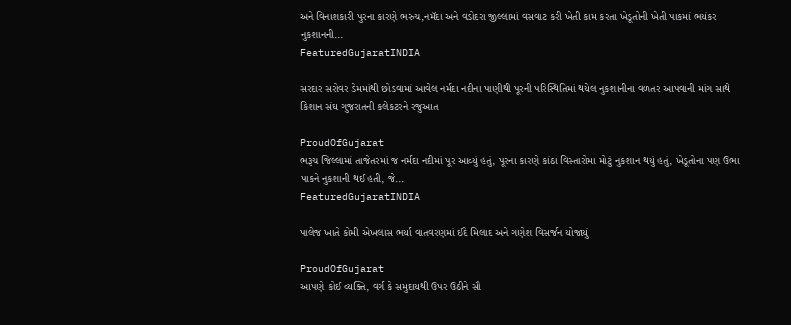અને વિનાશકારી પુરના કારણે ભરુચ,નમૅદા અને વડોદરા જીલ્લામાં વસવાટ કરી ખેતી કામ કરતા ખેડૂતોની ખેતી પાકમાં ભયંકર નુકશાનની...
FeaturedGujaratINDIA

સરદાર સરોવર ડેમમાંથી છોડવામાં આવેલ નર્મદા નદીના પાણીથી પૂરની પરિસ્થિતિમાં થયેલ નુકશાનીના વળતર આપવાની માંગ સાથે કિશાન સંઘ ગુજરાતની કલેકટરને રજુઆત

ProudOfGujarat
ભરૂચ જિલ્લામાં તાજેતરમાં જ નર્મદા નદીમાં પૂર આવ્યું હતું, પૂરના કારણે કાંઠા વિસ્તારોમા મોટું નુકશાન થયું હતું, ખેડૂતોના પણ ઉભા પાકને નુકશાની થઈ હતી, જે...
FeaturedGujaratINDIA

પાલેજ ખાતે કોમી એખલાસ ભર્યા વાતવરણમાં ઈદે મિલાદ અને ગણેશ વિસર્જન યોજાયું

ProudOfGujarat
આપણે કોઈ વ્યક્તિ, વર્ગ કે સમુદાયથી ઉપર ઉઠીને સૌ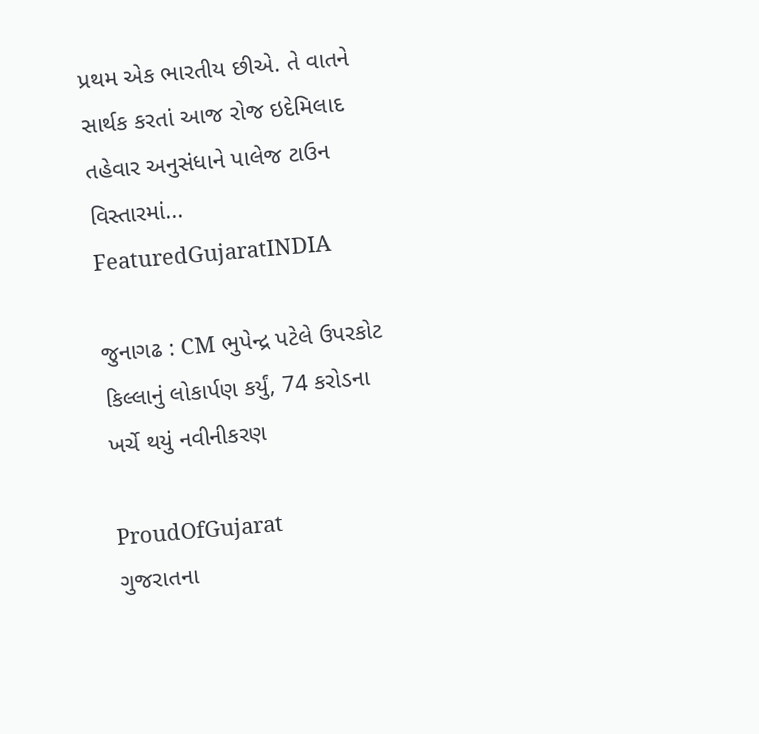પ્રથમ એક ભારતીય છીએ. તે વાતને સાર્થક કરતાં આજ રોજ ઇદેમિલાદ તહેવાર અનુસંધાને પાલેજ ટાઉન વિસ્તારમાં...
FeaturedGujaratINDIA

જુનાગઢ : CM ભુપેન્દ્ર પટેલે ઉપરકોટ કિલ્લાનું લોકાર્પણ કર્યું, 74 કરોડના ખર્ચે થયું નવીનીકરણ

ProudOfGujarat
ગુજરાતના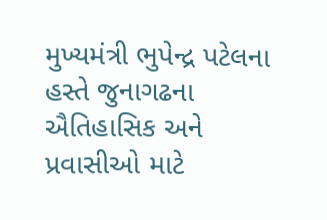મુખ્યમંત્રી ભુપેન્દ્ર પટેલના હસ્તે જુનાગઢના ઐતિહાસિક અને પ્રવાસીઓ માટે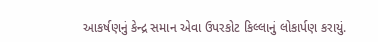આકર્ષણનું કેન્દ્ર સમાન એવા ઉપરકોટ કિલ્લાનું લોકાર્પણ કરાયું.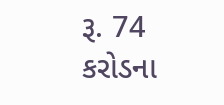રૂ. 74 કરોડના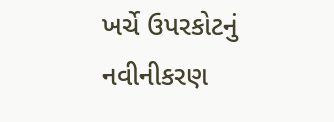ખર્ચે ઉપરકોટનું નવીનીકરણ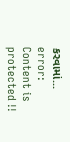કરવામાં...
error: Content is protected !!